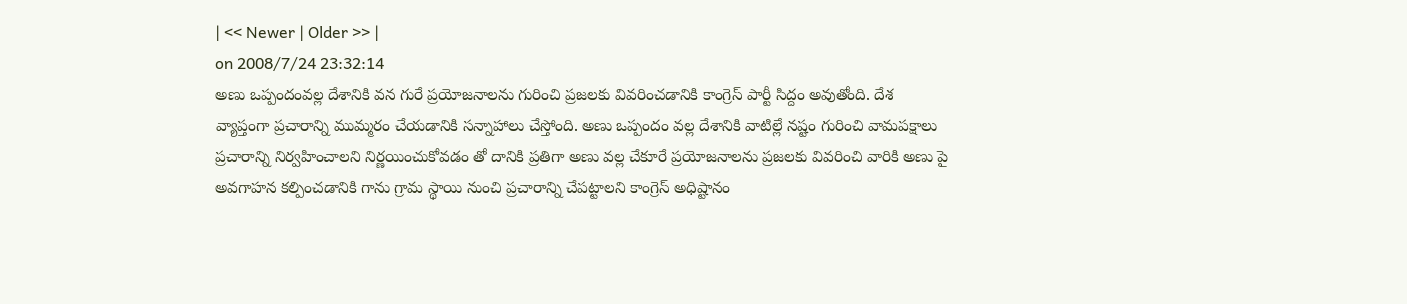| << Newer | Older >> |
on 2008/7/24 23:32:14
అణు ఒప్పందంవల్ల దేశానికి వన గురే ప్రయోజనాలను గురించి ప్రజలకు వివరించడానికి కాంగ్రెస్ పార్టీ సిద్దం అవుతోంది. దేశ వ్యాప్తంగా ప్రచారాన్ని ముమ్మరం చేయడానికి సన్నాహాలు చేస్తోంది. అణు ఒప్పందం వల్ల దేశానికి వాటిల్లే నష్టం గురించి వామపక్షాలు ప్రచారాన్ని నిర్వహించాలని నిర్ణయించుకోవడం తో దానికి ప్రతిగా అణు వల్ల చేకూరే ప్రయోజనాలను ప్రజలకు వివరించి వారికి అణు పై అవగాహన కల్పించడానికి గాను గ్రామ స్థాయి నుంచి ప్రచారాన్ని చేపట్టాలని కాంగ్రెస్ అధిష్టానం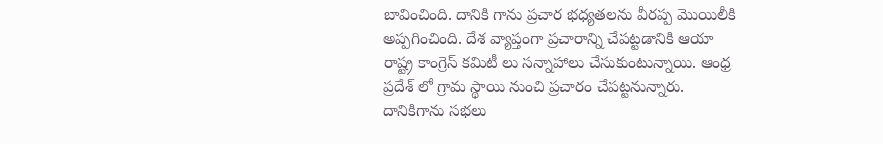బావించింది. దానికి గాను ప్రచార భధ్యతలను వీరప్ప మొయిలీకి అప్పగించింది. దేశ వ్యాప్తంగా ప్రచారాన్ని చేపట్టడానికి ఆయా రాష్ట్ర కాంగ్రెస్ కమిటీ లు సన్నాహాలు చేసుకుంటున్నాయి. ఆంధ్ర ప్రదేశ్ లో గ్రామ స్థాయి నుంచి ప్రచారం చేపట్టనున్నారు. దానికిగాను సభలు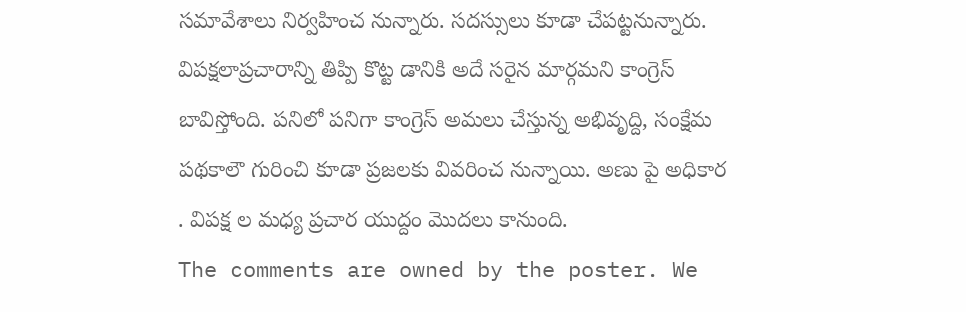సమావేశాలు నిర్వహించ నున్నారు. సదస్సులు కూడా చేపట్టనున్నారు. విపక్షలాప్రచారాన్ని తిప్పి కొట్ట డానికి అదే సరైన మార్గమని కాంగ్రెస్ బావిస్తోంది. పనిలో పనిగా కాంగ్రెస్ అమలు చేస్తున్న అభివృద్ది, సంక్షేమ పథకాలౌ గురించి కూడా ప్రజలకు వివరించ నున్నాయి. అణు పై అధికార . విపక్ష ల మధ్య ప్రచార యుద్దం మొదలు కానుంది.
The comments are owned by the poster. We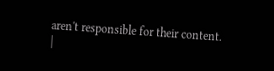aren't responsible for their content.
|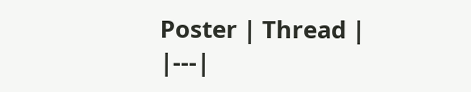Poster | Thread |
|---|